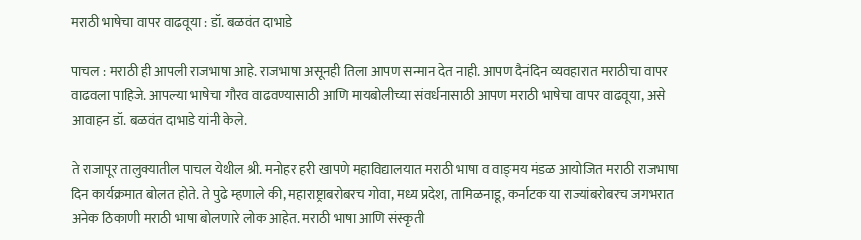मराठी भाषेचा वापर वाढवूया : डॉ. बळवंत दाभाडे

पाचल : मराठी ही आपली राजभाषा आहे. राजभाषा असूनही तिला आपण सन्मान देत नाही. आपण दैनंदिन व्यवहारात मराठीचा वापर वाढवला पाहिजे. आपल्या भाषेचा गौरव वाढवण्यासाठी आणि मायबोलीच्या संवर्धनासाठी आपण मराठी भाषेचा वापर वाढवूया, असे आवाहन डॉ. बळवंत दाभाडे यांनी केले.

ते राजापूर तालुक्यातील पाचल येथील श्री. मनोहर हरी खापणे महाविद्यालयात मराठी भाषा व वाङ्‌मय मंडळ आयोजित मराठी राजभाषा दिन कार्यक्रमात बोलत होते. ते पुढे म्हणाले की, महाराष्ट्राबरोबरच गोवा, मध्य प्रदेश, तामिळनाडू, कर्नाटक या राज्यांबरोबरच जगभरात अनेक ठिकाणी मराठी भाषा बोलणारे लोक आहेत. मराठी भाषा आणि संस्कृती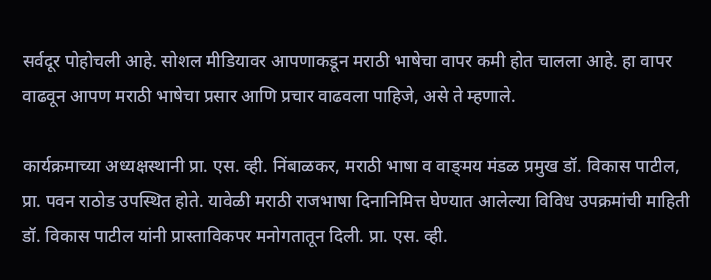सर्वदूर पोहोचली आहे. सोशल मीडियावर आपणाकडून मराठी भाषेचा वापर कमी होत चालला आहे. हा वापर वाढवून आपण मराठी भाषेचा प्रसार आणि प्रचार वाढवला पाहिजे, असे ते म्हणाले.

कार्यक्रमाच्या अध्यक्षस्थानी प्रा. एस. व्ही. निंबाळकर, मराठी भाषा व वाङ्‌मय मंडळ प्रमुख डॉ. विकास पाटील, प्रा. पवन राठोड उपस्थित होते. यावेळी मराठी राजभाषा दिनानिमित्त घेण्यात आलेल्या विविध उपक्रमांची माहिती डॉ. विकास पाटील यांनी प्रास्ताविकपर मनोगतातून दिली. प्रा. एस. व्ही.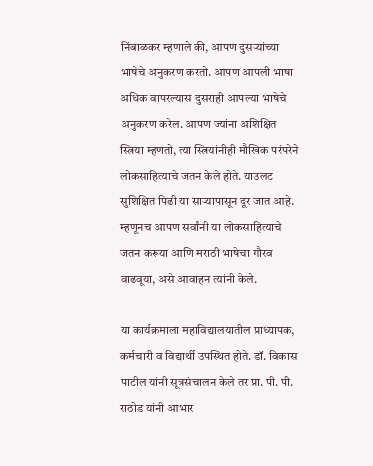निंबाळकर म्हणाले की, आपण दुसऱ्यांच्या भाषेचे अनुकरण करतो. आपण आपली भाषा अधिक वापरल्यास दुसराही आपल्या भाषेचे अनुकरण करेल. आपण ज्यांना अशिक्षित स्त्रिया म्हणतो, त्या स्त्रियांनीही मौखिक परंपरेने लोकसाहित्याचे जतन केले होते. याउलट सुशिक्षित पिढी या साऱ्यापासून दूर जात आहे. म्हणूनच आपण सर्वांनी या लोकसाहित्याचे जतन करूया आणि मराठी भाषेचा गौरव वाढवूया, असे आवाहन त्यांनी केले.

या कार्यक्रमाला महाविद्यालयातील प्राध्यापक, कर्मचारी व विद्यार्थी उपस्थित होते. डॉ. विकास पाटील यांनी सूत्रसंचालन केले तर प्रा. पी. पी. राठोड यांनी आभार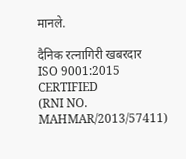मानले.

दैनिक रत्नागिरी खबरदार
ISO 9001:2015 CERTIFIED
(RNI NO. MAHMAR/2013/57411)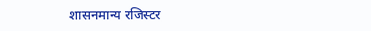शासनमान्य रजिस्टर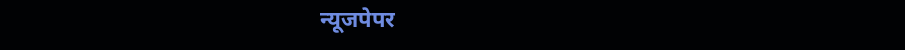न्यूजपेपर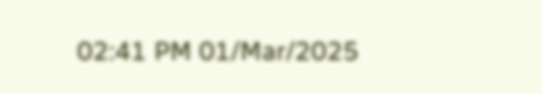02:41 PM 01/Mar/2025